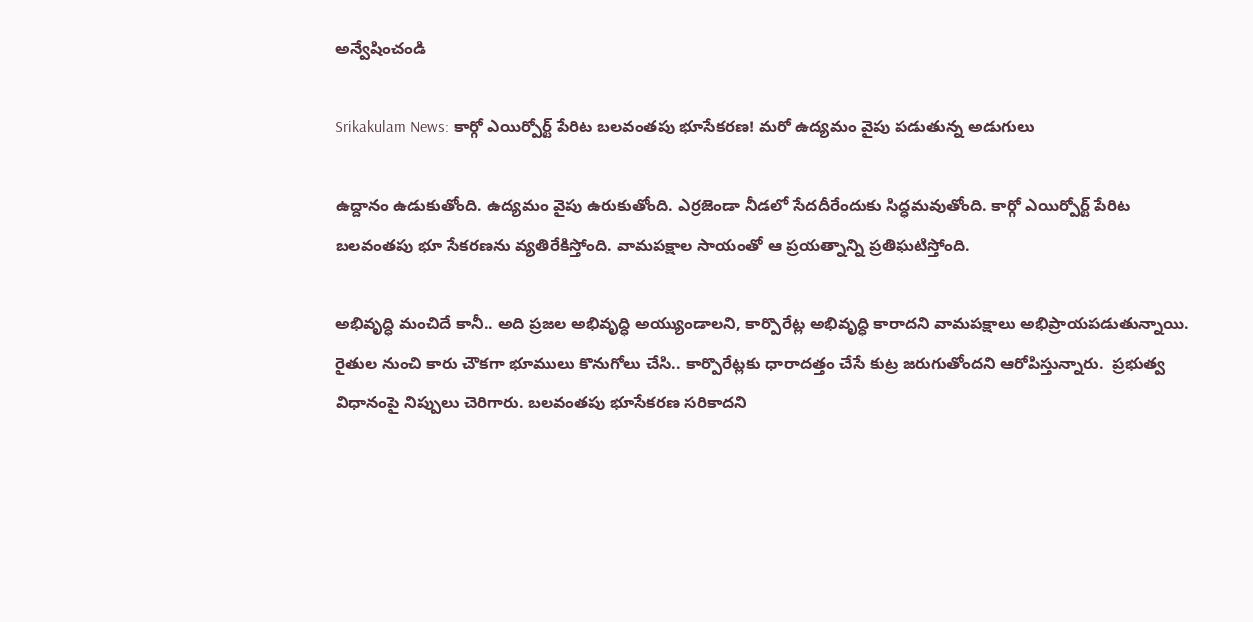అన్వేషించండి

Srikakulam News: కార్గో ఎయిర్పోర్ట్ పేరిట బలవంతపు భూసేకరణ! మరో ఉద్యమం వైపు పడుతున్న అడుగులు

ఉద్దానం ఉడుకుతోంది. ఉద్యమం వైపు ఉరుకుతోంది. ఎర్రజెండా నీడలో సేదదీరేందుకు సిద్ధమవుతోంది. కార్గో ఎయిర్పోర్ట్ పేరిట బలవంతపు భూ సేకరణను వ్యతిరేకిస్తోంది. వామపక్షాల సాయంతో ఆ ప్రయత్నాన్ని ప్రతిఘటిస్తోంది.

అభివృద్ధి మంచిదే కానీ.. అది ప్రజల అభివృద్ధి అయ్యుండాలని, కార్పొరేట్ల అభివృద్ధి కారాదని వామపక్షాలు అభిప్రాయపడుతున్నాయి. రైతుల నుంచి కారు చౌకగా భూములు కొనుగోలు చేసి.. కార్పొరేట్లకు ధారాదత్తం చేసే కుట్ర జరుగుతోందని ఆరోపిస్తున్నారు.  ప్రభుత్వ విధానంపై నిప్పులు చెరిగారు. బలవంతపు భూసేకరణ సరికాదని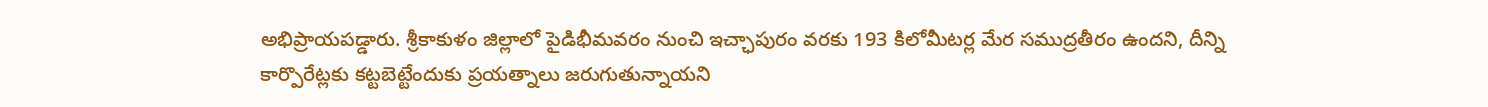అభిప్రాయపడ్డారు. శ్రీకాకుళం జిల్లాలో పైడిభీమవరం నుంచి ఇచ్ఛాపురం వరకు 193 కిలోమీటర్ల మేర సముద్రతీరం ఉందని, దీన్ని కార్పొరేట్లకు కట్టబెట్టేందుకు ప్రయత్నాలు జరుగుతున్నాయని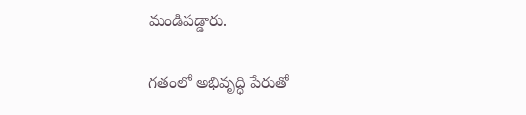మండిపడ్డారు.

గతంలో అభివృద్ధి పేరుతో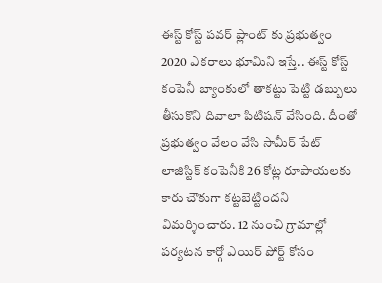ఈస్ట్ కోస్ట్ పవర్ ప్లాంట్ కు ప్రభుత్వం 2020 ఎకరాలు భూమిని ఇస్తే.. ఈస్ట్ కోస్ట్ కంపెనీ బ్యాంకులో తాకట్టు పెట్టి డబ్బులు తీసుకొని దివాలా పిటిషన్ వేసింది. దీంతో ప్రభుత్వం వేలం వేసి సామీర్ పేట్ లాజిస్టిక్ కంపెనీకి 26 కోట్ల రూపాయలకు కారు చౌకుగా కట్టబెట్టిందని విమర్శించారు. 12 నుంచి గ్రామాల్లో పర్యటన కార్గో ఎయిర్ పోర్ట్ కోసం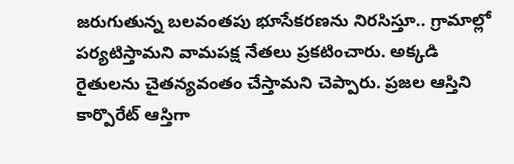జరుగుతున్న బలవంతపు భూసేకరణను నిరసిస్తూ.. గ్రామాల్లో పర్యటిస్తామని వామపక్ష నేతలు ప్రకటించారు. అక్కడి రైతులను చైతన్యవంతం చేస్తామని చెప్పారు. ప్రజల ఆస్తిని కార్పొరేట్ ఆస్తిగా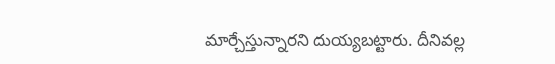మార్చేస్తున్నారని దుయ్యబట్టారు. దీనివల్ల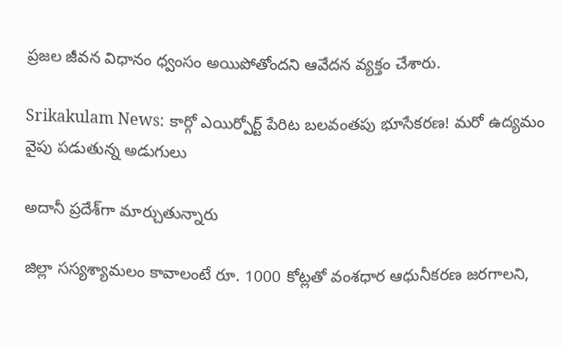ప్రజల జీవన విధానం ధ్వంసం అయిపోతోందని ఆవేదన వ్యక్తం చేశారు.

Srikakulam News: కార్గో ఎయిర్పోర్ట్ పేరిట బలవంతపు భూసేకరణ! మరో ఉద్యమం వైపు పడుతున్న అడుగులు

అదానీ ప్రదేశ్‌గా మార్చుతున్నారు

జిల్లా సస్యశ్యామలం కావాలంటే రూ. 1000 కోట్లతో వంశధార ఆధునీకరణ జరగాలని,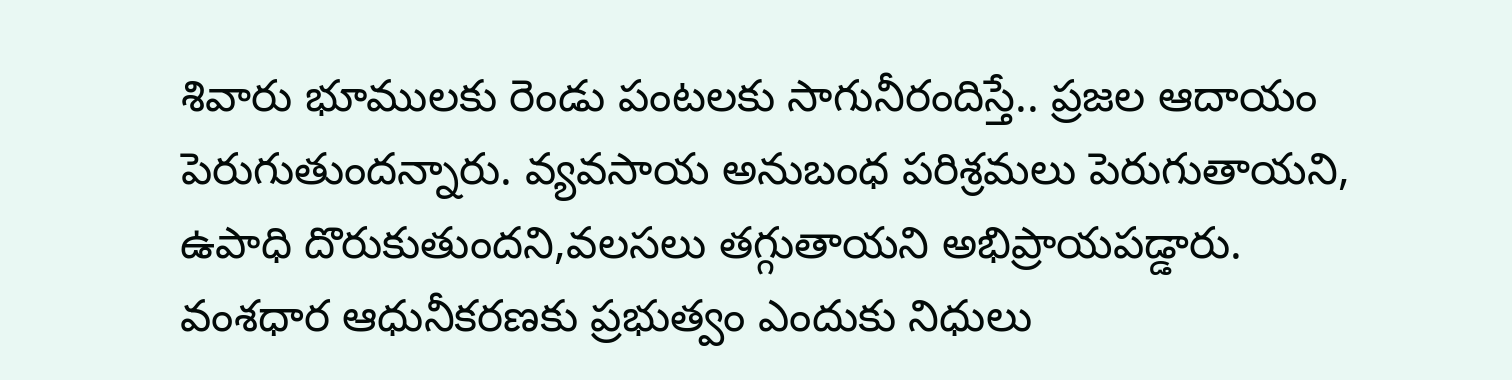శివారు భూములకు రెండు పంటలకు సాగునీరందిస్తే.. ప్రజల ఆదాయం పెరుగుతుందన్నారు. వ్యవసాయ అనుబంధ పరిశ్రమలు పెరుగుతాయని, ఉపాధి దొరుకుతుందని,వలసలు తగ్గుతాయని అభిప్రాయపడ్డారు. వంశధార ఆధునీకరణకు ప్రభుత్వం ఎందుకు నిధులు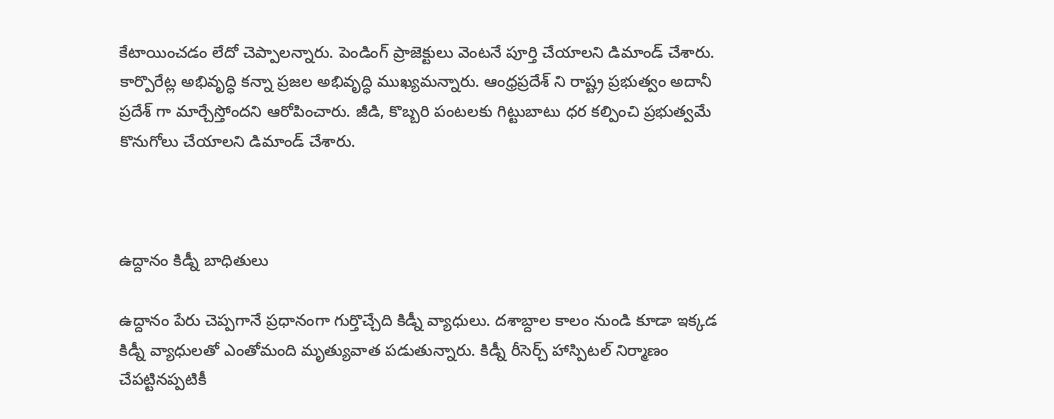కేటాయించడం లేదో చెప్పాలన్నారు. పెండింగ్ ప్రాజెక్టులు వెంటనే పూర్తి చేయాలని డిమాండ్ చేశారు. కార్పొరేట్ల అభివృద్ధి కన్నా ప్రజల అభివృద్ధి ముఖ్యమన్నారు. ఆంధ్రప్రదేశ్ ని రాష్ట్ర ప్రభుత్వం అదానీ ప్రదేశ్ గా మార్చేస్తోందని ఆరోపించారు. జీడి, కొబ్బరి పంటలకు గిట్టుబాటు ధర కల్పించి ప్రభుత్వమే కొనుగోలు చేయాలని డిమాండ్ చేశారు.



ఉద్దానం కిడ్నీ బాధితులు

ఉద్దానం పేరు చెప్పగానే ప్రధానంగా గుర్తొచ్చేది కిడ్నీ వ్యాధులు. దశాబ్దాల కాలం నుండి కూడా ఇక్కడ కిడ్నీ వ్యాధులతో ఎంతోమంది మృత్యువాత పడుతున్నారు. కిడ్నీ రీసెర్చ్ హాస్పిటల్ నిర్మాణం చేపట్టినప్పటికీ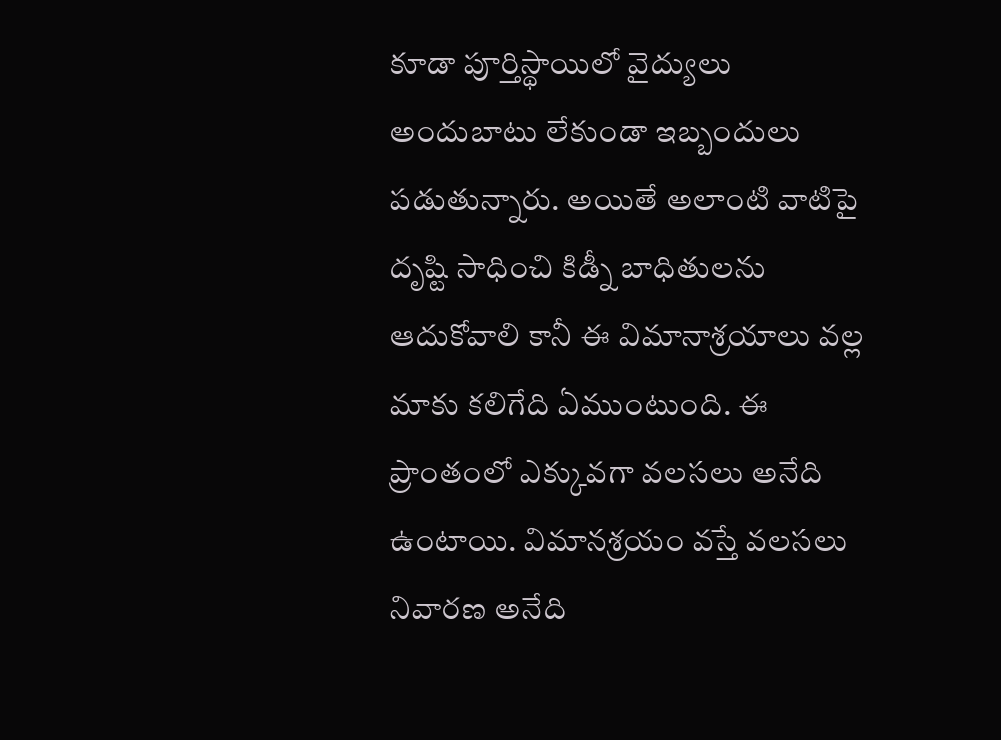కూడా పూర్తిస్థాయిలో వైద్యులు అందుబాటు లేకుండా ఇబ్బందులు పడుతున్నారు. అయితే అలాంటి వాటిపై దృష్టి సాధించి కిడ్నీ బాధితులను ఆదుకోవాలి కానీ ఈ విమానాశ్రయాలు వల్ల మాకు కలిగేది ఏముంటుంది. ఈ ప్రాంతంలో ఎక్కువగా వలసలు అనేది ఉంటాయి. విమానశ్రయం వస్తే వలసలు నివారణ అనేది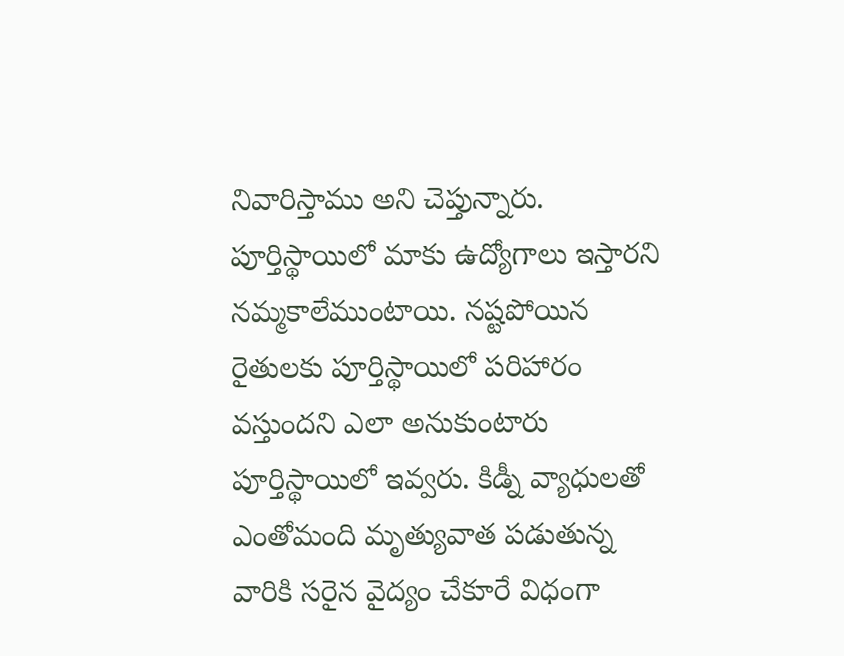నివారిస్తాము అని చెప్తున్నారు. పూర్తిస్థాయిలో మాకు ఉద్యోగాలు ఇస్తారని నమ్మకాలేముంటాయి. నష్టపోయిన రైతులకు పూర్తిస్థాయిలో పరిహారం వస్తుందని ఎలా అనుకుంటారు పూర్తిస్థాయిలో ఇవ్వరు. కిడ్నీ వ్యాధులతో ఎంతోమంది మృత్యువాత పడుతున్న వారికి సరైన వైద్యం చేకూరే విధంగా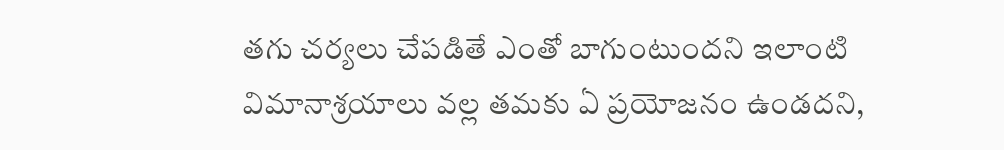తగు చర్యలు చేపడితే ఎంతో బాగుంటుందని ఇలాంటి విమానాశ్రయాలు వల్ల తమకు ఏ ప్రయోజనం ఉండదని,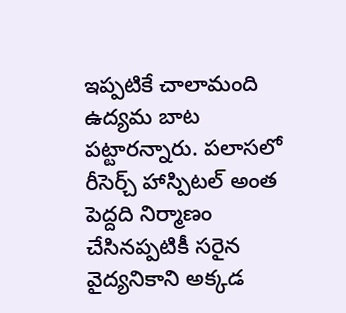ఇప్పటికే చాలామంది ఉద్యమ బాట పట్టారన్నారు. పలాసలో రీసెర్చ్ హాస్పిటల్ అంత పెద్దది నిర్మాణం చేసినప్పటికీ సరైన వైద్యనికాని అక్కడ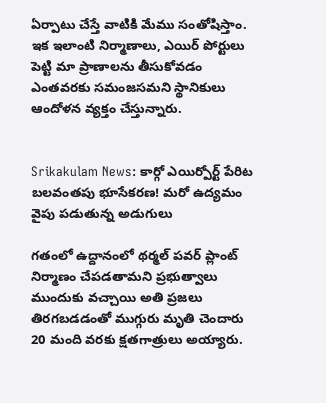ఏర్పాటు చేస్తే వాటికి మేము సంతోషిస్తాం. ఇక ఇలాంటి నిర్మాణాలు, ఎయిర్ పోర్టులు పెట్టి మా ప్రాణాలను తీసుకోవడం ఎంతవరకు సమంజసమని స్థానికులు ఆందోళన వ్యక్తం చేస్తున్నారు.


Srikakulam News: కార్గో ఎయిర్పోర్ట్ పేరిట బలవంతపు భూసేకరణ! మరో ఉద్యమం వైపు పడుతున్న అడుగులు

గతంలో ఉద్దానంలో థర్మల్ పవర్ ప్లాంట్ నిర్మాణం చేపడతామని ప్రభుత్వాలు ముందుకు వచ్చాయి అతి ప్రజలు తిరగబడడంతో ముగ్గురు మృతి చెందారు 20 మంది వరకు క్షతగాత్రులు అయ్యారు.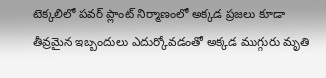టెక్కలిలో పవర్ ప్లాంట్ నిర్మాణంలో అక్కడ ప్రజలు కూడా తీవ్రమైన ఇబ్బందులు ఎదుర్కోవడంతో అక్కడ ముగ్గురు మృతి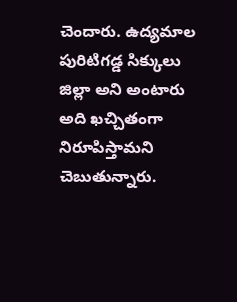చెందారు. ఉద్యమాల పురిటిగడ్డ సిక్కులు జిల్లా అని అంటారు అది ఖచ్చితంగా నిరూపిస్తామని చెబుతున్నారు.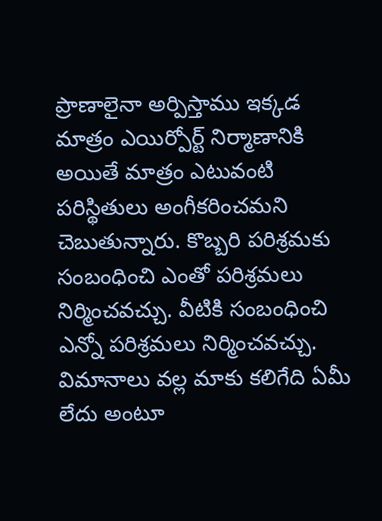ప్రాణాలైనా అర్పిస్తాము ఇక్కడ మాత్రం ఎయిర్పోర్ట్ నిర్మాణానికి అయితే మాత్రం ఎటువంటి పరిస్థితులు అంగీకరించమని చెబుతున్నారు. కొబ్బరి పరిశ్రమకు సంబంధించి ఎంతో పరిశ్రమలు నిర్మించవచ్చు. వీటికి సంబంధించి ఎన్నో పరిశ్రమలు నిర్మించవచ్చు. విమానాలు వల్ల మాకు కలిగేది ఏమీ లేదు అంటూ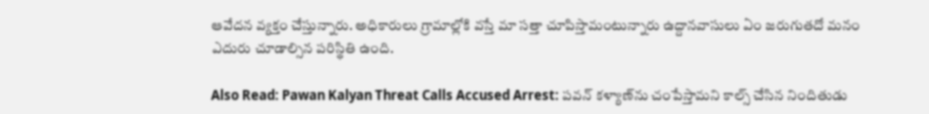ఆవేదన వ్యక్తం చేస్తున్నారు. అధికారులు గ్రామాల్లోకి వస్తే మా సత్తా చూపిస్తామంటున్నారు ఉద్దానవాసులు ఏం జరుగుతదో మనం ఎదురు చూడాల్సిన పరిస్థితి ఉంది.

Also Read: Pawan Kalyan Threat Calls Accused Arrest: పవన్‌ కళ్యాణ్‌ను చంపేస్తామని కాల్స్‌ చేసిన నిందితుడు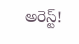అరెస్ట్!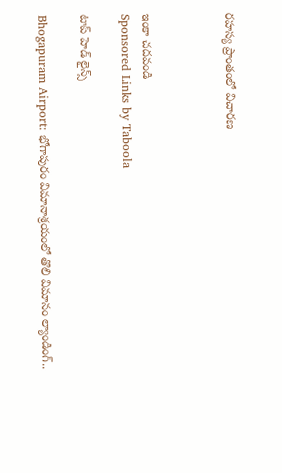రహస్య ప్రాంతంలో విచారణ



ఇంకా చదవండి
Sponsored Links by Taboola

టాప్ హెడ్ లైన్స్

Bhogapuram Airport: భోగాపురం విమానాశ్రయంలో తొలి విమానం ల్యాండింగ్..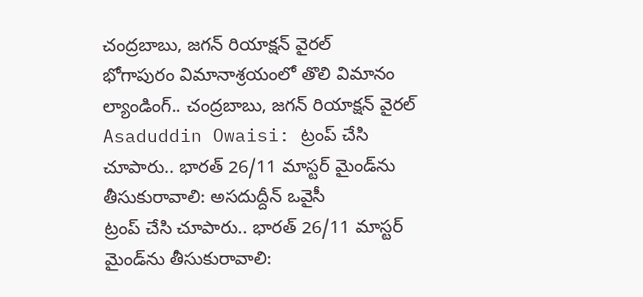చంద్రబాబు, జగన్ రియాక్షన్ వైరల్
భోగాపురం విమానాశ్రయంలో తొలి విమానం ల్యాండింగ్.. చంద్రబాబు, జగన్ రియాక్షన్ వైరల్
Asaduddin Owaisi: ట్రంప్ చేసి చూపారు.. భారత్ 26/11 మాస్టర్ మైండ్‌ను తీసుకురావాలి: అసదుద్దీన్ ఒవైసీ
ట్రంప్ చేసి చూపారు.. భారత్ 26/11 మాస్టర్ మైండ్‌ను తీసుకురావాలి: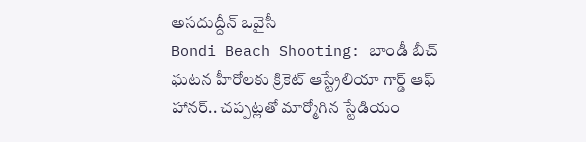అసదుద్దీన్ ఒవైసీ
Bondi Beach Shooting: బాండీ బీచ్ ఘటన హీరోలకు క్రికెట్ ఆస్ట్రేలియా గార్డ్ ఆఫ్ హానర్.. చప్పట్లతో మార్మోగిన స్టేడియం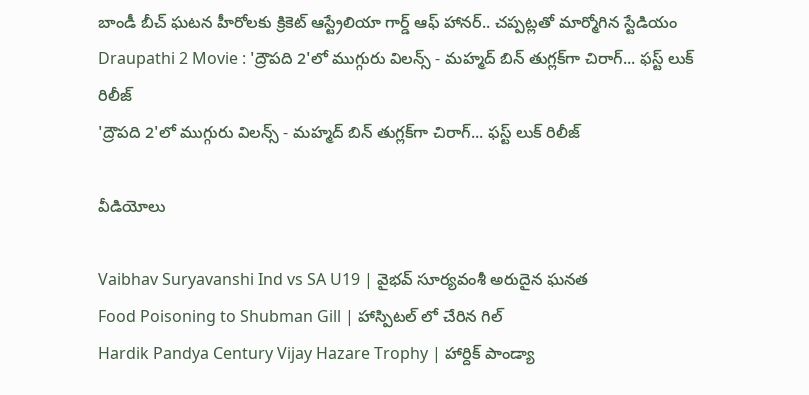బాండీ బీచ్ ఘటన హీరోలకు క్రికెట్ ఆస్ట్రేలియా గార్డ్ ఆఫ్ హానర్.. చప్పట్లతో మార్మోగిన స్టేడియం
Draupathi 2 Movie : 'ద్రౌపది 2'లో ముగ్గురు విలన్స్ - మహ్మద్ బిన్ తుగ్లక్‌‌గా చిరాగ్... ఫస్ట్ లుక్ రిలీజ్
'ద్రౌపది 2'లో ముగ్గురు విలన్స్ - మహ్మద్ బిన్ తుగ్లక్‌‌గా చిరాగ్... ఫస్ట్ లుక్ రిలీజ్

వీడియోలు

Vaibhav Suryavanshi Ind vs SA U19 | వైభవ్ సూర్యవంశీ అరుదైన ఘనత
Food Poisoning to Shubman Gill | హాస్పిటల్ లో చేరిన గిల్
Hardik Pandya Century Vijay Hazare Trophy | హార్దిక్ పాండ్యా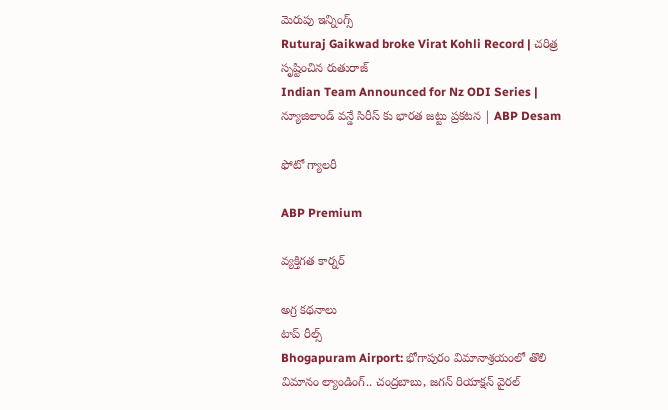మెరుపు ఇన్నింగ్స్
Ruturaj Gaikwad broke Virat Kohli Record | చరిత్ర సృష్టించిన రుతురాజ్
Indian Team Announced for Nz ODI Series | న్యూజిలాండ్ వన్డే సిరీస్ కు భారత జట్టు ప్రకటన | ABP Desam

ఫోటో గ్యాలరీ

ABP Premium

వ్యక్తిగత కార్నర్

అగ్ర కథనాలు
టాప్ రీల్స్
Bhogapuram Airport: భోగాపురం విమానాశ్రయంలో తొలి విమానం ల్యాండింగ్.. చంద్రబాబు, జగన్ రియాక్షన్ వైరల్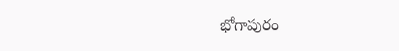భోగాపురం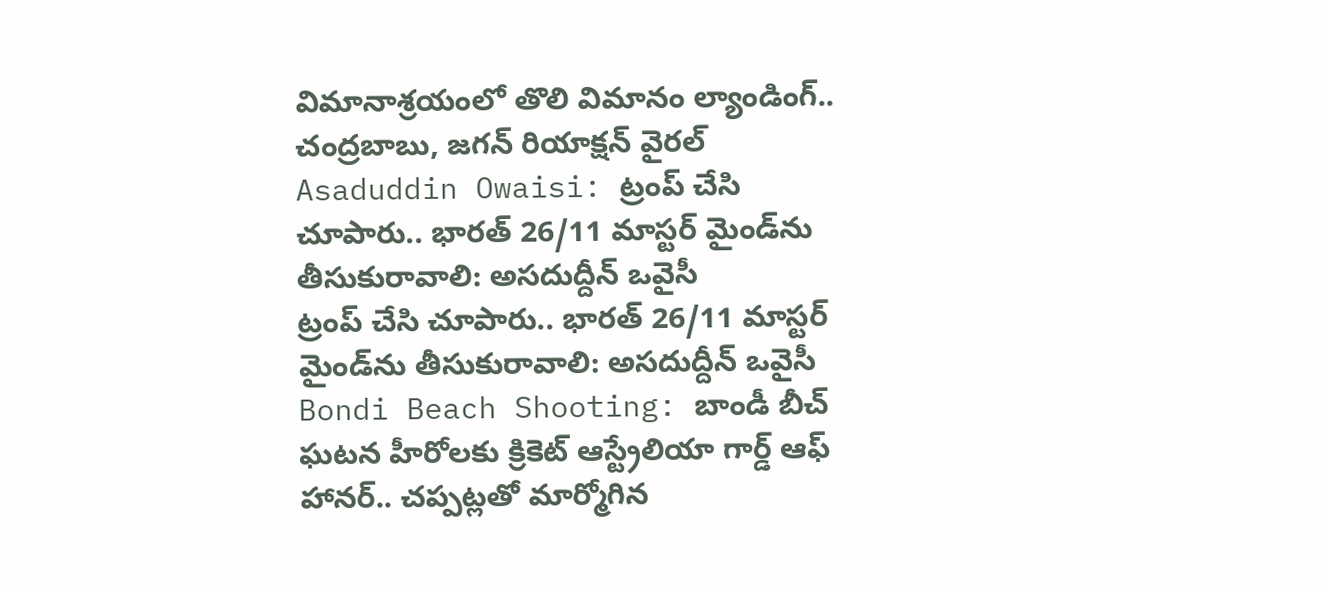విమానాశ్రయంలో తొలి విమానం ల్యాండింగ్.. చంద్రబాబు, జగన్ రియాక్షన్ వైరల్
Asaduddin Owaisi: ట్రంప్ చేసి చూపారు.. భారత్ 26/11 మాస్టర్ మైండ్‌ను తీసుకురావాలి: అసదుద్దీన్ ఒవైసీ
ట్రంప్ చేసి చూపారు.. భారత్ 26/11 మాస్టర్ మైండ్‌ను తీసుకురావాలి: అసదుద్దీన్ ఒవైసీ
Bondi Beach Shooting: బాండీ బీచ్ ఘటన హీరోలకు క్రికెట్ ఆస్ట్రేలియా గార్డ్ ఆఫ్ హానర్.. చప్పట్లతో మార్మోగిన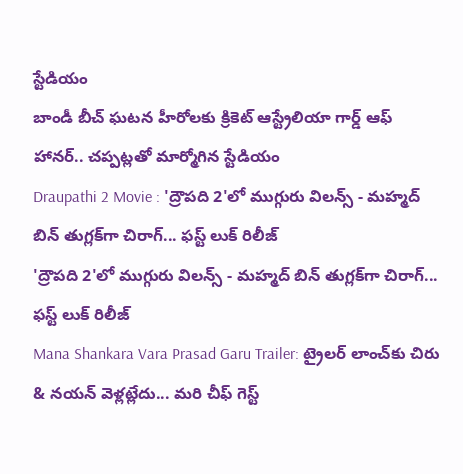స్టేడియం
బాండీ బీచ్ ఘటన హీరోలకు క్రికెట్ ఆస్ట్రేలియా గార్డ్ ఆఫ్ హానర్.. చప్పట్లతో మార్మోగిన స్టేడియం
Draupathi 2 Movie : 'ద్రౌపది 2'లో ముగ్గురు విలన్స్ - మహ్మద్ బిన్ తుగ్లక్‌‌గా చిరాగ్... ఫస్ట్ లుక్ రిలీజ్
'ద్రౌపది 2'లో ముగ్గురు విలన్స్ - మహ్మద్ బిన్ తుగ్లక్‌‌గా చిరాగ్... ఫస్ట్ లుక్ రిలీజ్
Mana Shankara Vara Prasad Garu Trailer: ట్రైలర్ లాంచ్‌కు చిరు & నయన్ వెళ్లట్లేదు... మరి చీఫ్ గెస్ట్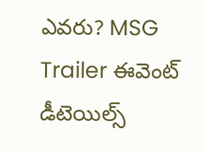ఎవరు? MSG Trailer ఈవెంట్ డీటెయిల్స్‌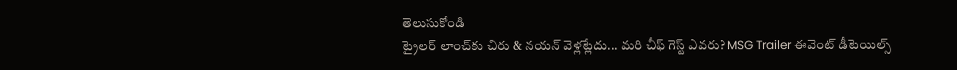తెలుసుకోండి
ట్రైలర్ లాంచ్‌కు చిరు & నయన్ వెళ్లట్లేదు... మరి చీఫ్ గెస్ట్ ఎవరు? MSG Trailer ఈవెంట్ డీటెయిల్స్‌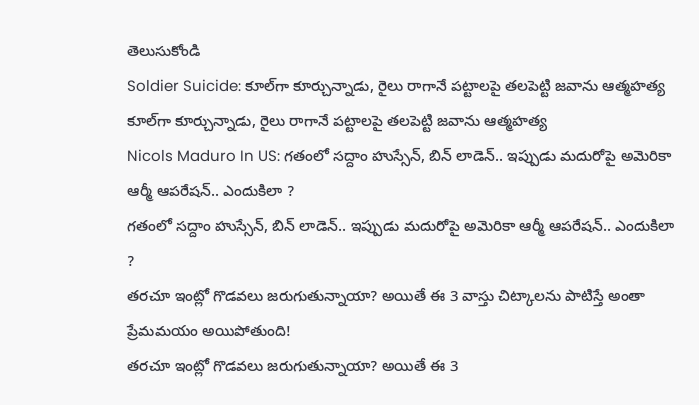తెలుసుకోండి
Soldier Suicide: కూల్‌గా కూర్చున్నాడు, రైలు రాగానే పట్టాలపై తలపెట్టి జవాను ఆత్మహత్య
కూల్‌గా కూర్చున్నాడు, రైలు రాగానే పట్టాలపై తలపెట్టి జవాను ఆత్మహత్య
Nicols Maduro In US: గతంలో సద్దాం హుస్సేన్, బిన్ లాడెన్.. ఇప్పుడు మదురోపై అమెరికా ఆర్మీ ఆపరేషన్.. ఎందుకిలా ?
గతంలో సద్దాం హుస్సేన్, బిన్ లాడెన్.. ఇప్పుడు మదురోపై అమెరికా ఆర్మీ ఆపరేషన్.. ఎందుకిలా ?
తరచూ ఇంట్లో గొడవలు జరుగుతున్నాయా? అయితే ఈ 3 వాస్తు చిట్కాలను పాటిస్తే అంతా ప్రేమమయం అయిపోతుంది!
తరచూ ఇంట్లో గొడవలు జరుగుతున్నాయా? అయితే ఈ 3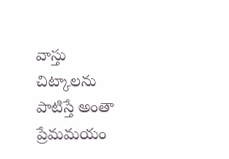వాస్తు చిట్కాలను పాటిస్తే అంతా ప్రేమమయం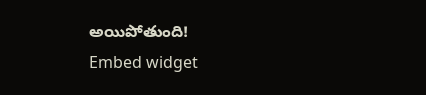అయిపోతుంది!
Embed widget